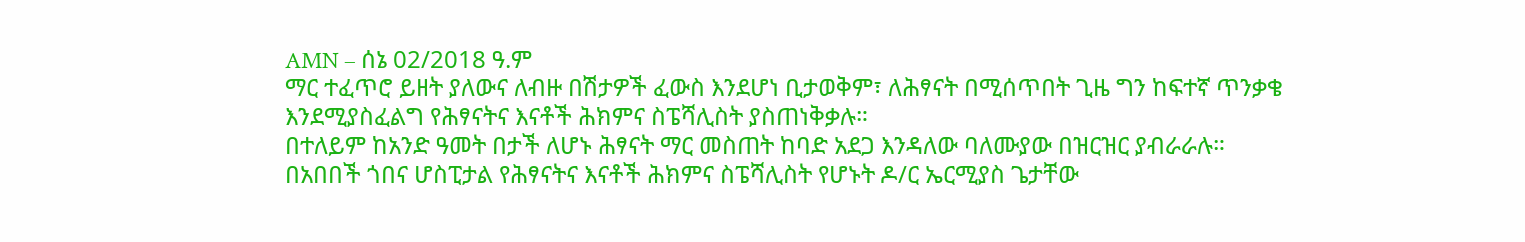AMN – ሰኔ 02/2018 ዓ.ም
ማር ተፈጥሮ ይዘት ያለውና ለብዙ በሽታዎች ፈውስ እንደሆነ ቢታወቅም፣ ለሕፃናት በሚሰጥበት ጊዜ ግን ከፍተኛ ጥንቃቄ እንደሚያስፈልግ የሕፃናትና እናቶች ሕክምና ስፔሻሊስት ያስጠነቅቃሉ።
በተለይም ከአንድ ዓመት በታች ለሆኑ ሕፃናት ማር መስጠት ከባድ አደጋ እንዳለው ባለሙያው በዝርዝር ያብራራሉ።
በአበበች ጎበና ሆስፒታል የሕፃናትና እናቶች ሕክምና ስፔሻሊስት የሆኑት ዶ/ር ኤርሚያስ ጌታቸው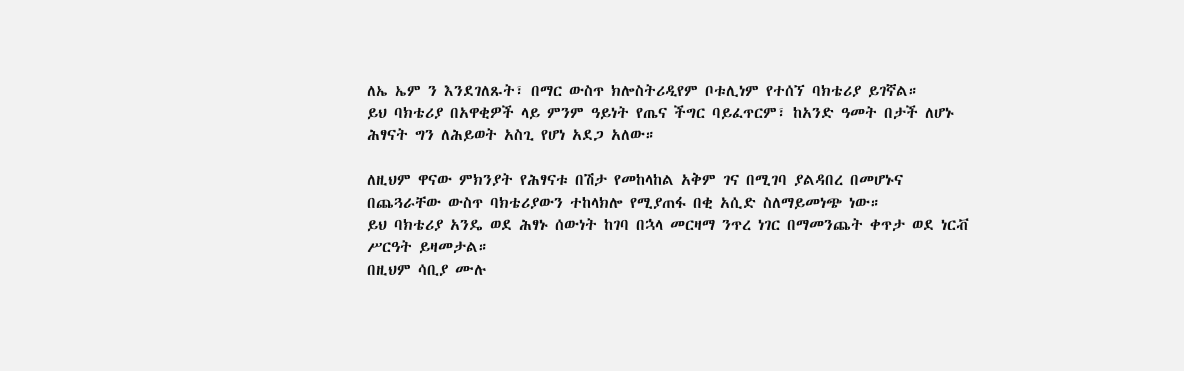ለኤ ኤም ን እንደገለጹት፣ በማር ውስጥ ክሎስትሪዲየም ቦቱሊነም የተሰኘ ባክቴሪያ ይገኛል።
ይህ ባክቴሪያ በአዋቂዎች ላይ ምንም ዓይነት የጤና ችግር ባይፈጥርም፣ ከአንድ ዓመት በታች ለሆኑ ሕፃናት ግን ለሕይወት አስጊ የሆነ አደጋ አለው።

ለዚህም ዋናው ምክንያት የሕፃናቱ በሽታ የመከላከል አቅም ገና በሚገባ ያልዳበረ በመሆኑና በጨጓራቸው ውስጥ ባክቴሪያውን ተከላክሎ የሚያጠፋ በቂ አሲድ ስለማይመነጭ ነው።
ይህ ባክቴሪያ አንዴ ወደ ሕፃኑ ሰውነት ከገባ በኋላ መርዛማ ንጥረ ነገር በማመንጨት ቀጥታ ወደ ነርቭ ሥርዓት ይዛመታል።
በዚህም ሳቢያ ሙሉ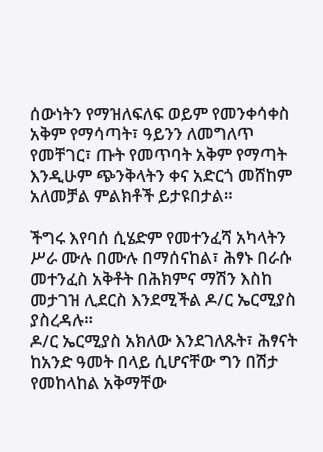ሰውነትን የማዝለፍለፍ ወይም የመንቀሳቀስ አቅም የማሳጣት፣ ዓይንን ለመግለጥ የመቸገር፣ ጡት የመጥባት አቅም የማጣት እንዲሁም ጭንቅላትን ቀና አድርጎ መሸከም አለመቻል ምልክቶች ይታዩበታል።

ችግሩ እየባሰ ሲሄድም የመተንፈሻ አካላትን ሥራ ሙሉ በሙሉ በማሰናከል፣ ሕፃኑ በራሱ መተንፈስ አቅቶት በሕክምና ማሽን እስከ መታገዝ ሊደርስ እንደሚችል ዶ/ር ኤርሚያስ ያስረዳሉ።
ዶ/ር ኤርሚያስ አክለው እንደገለጹት፣ ሕፃናት ከአንድ ዓመት በላይ ሲሆናቸው ግን በሽታ የመከላከል አቅማቸው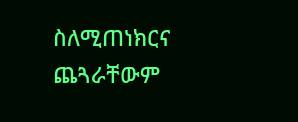ስለሚጠነክርና ጨጓራቸውም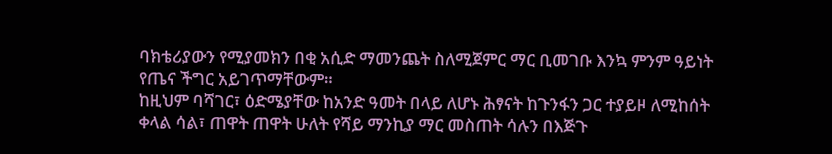ባክቴሪያውን የሚያመክን በቂ አሲድ ማመንጨት ስለሚጀምር ማር ቢመገቡ እንኳ ምንም ዓይነት የጤና ችግር አይገጥማቸውም።
ከዚህም ባሻገር፣ ዕድሜያቸው ከአንድ ዓመት በላይ ለሆኑ ሕፃናት ከጉንፋን ጋር ተያይዞ ለሚከሰት ቀላል ሳል፣ ጠዋት ጠዋት ሁለት የሻይ ማንኪያ ማር መስጠት ሳሉን በእጅጉ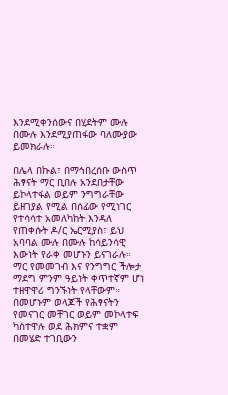እንደሚቀንሰውና በሂደትም ሙሉ በሙሉ እንደሚያጠፋው ባለሙያው ይመክራሉ።

በሌላ በኩል፣ በማኅበረሰቡ ውስጥ ሕፃናት ማር ቢበሉ አንደበታቸው ይኮላተፋል ወይም ንግግራቸው ይዘገያል የሚል በሰፊው የሚነገር የተሳሳተ አመለካከት እንዳለ የጠቀሱት ዶ/ር ኤርሚያስ፣ ይህ አባባል ሙሉ በሙሉ ከሳይንሳዊ እውነት የራቀ መሆኑን ይናገራሉ።
ማር የመመገብ እና የንግግር ችሎታ ማደግ ምንም ዓይነት ቀጥተኛም ሆነ ተዘዋዋሪ ግንኙነት የላቸውም። በመሆኑም ወላጆች የሕፃናትን የመናገር መቸገር ወይም መኮላተፍ ካስተዋሉ ወደ ሕክምና ተቋም በመሄድ ተገቢውን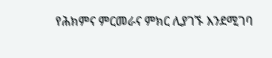የሕክምና ምርመራና ምክር ሊያገኙ እንደሚገባ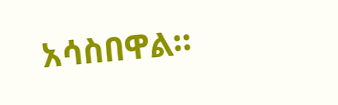አሳስበዋል።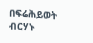በፍሬሕይወት ብርሃኑ